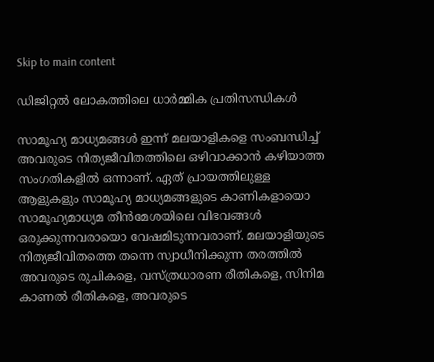Skip to main content

ഡിജിറ്റല്‍ ലോകത്തിലെ ധാര്‍മ്മിക പ്രതിസന്ധികള്‍

സാമൂഹ്യ മാധ്യമങ്ങള്‍ ഇന്ന് മലയാളികളെ സംബന്ധിച്ച് അവരുടെ നിത്യജീവിതത്തിലെ ഒഴിവാക്കാന്‍ കഴിയാത്ത സംഗതികളില്‍ ഒന്നാണ്. ഏത് പ്രായത്തിലുള്ള ആളുകളും സാമൂഹ്യ മാധ്യമങ്ങളുടെ കാണികളായൊ സാമൂഹ്യമാധ്യമ തീന്‍മേശയിലെ വിഭവങ്ങള്‍ ഒരുക്കുന്നവരായൊ വേഷമിടുന്നവരാണ്. മലയാളിയുടെ നിത്യജീവിതത്തെ തന്നെ സ്വാധീനിക്കുന്ന തരത്തില്‍ അവരുടെ രുചികളെ, വസ്ത്രധാരണ രീതികളെ, സിനിമ കാണല്‍ രീതികളെ, അവരുടെ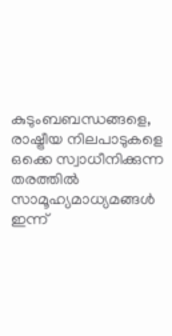കുടുംബബന്ധങ്ങളെ, രാഷ്ട്രീയ നിലപാടുകളെ ഒക്കെ സ്വാധീനിക്കുന്ന തരത്തില്‍ സാമൂഹ്യമാധ്യമങ്ങള്‍ ഇന്ന്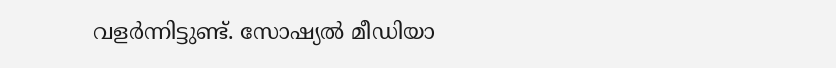വളര്‍ന്നിട്ടുണ്ട്. സോഷ്യല്‍ മീഡിയാ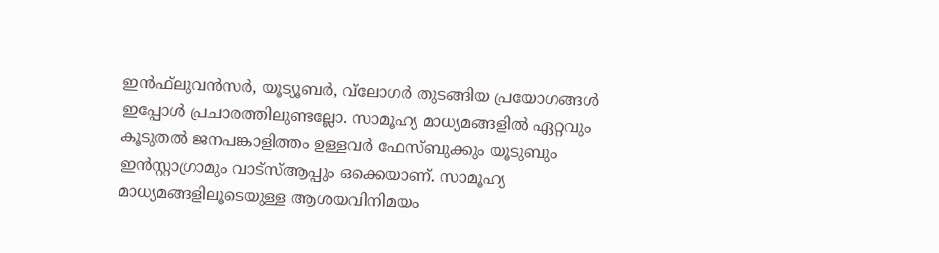ഇന്‍ഫ്‌ലുവന്‍സര്‍, യൂട്യൂബര്‍, വ്‌ലോഗര്‍ തുടങ്ങിയ പ്രയോഗങ്ങള്‍ ഇപ്പോള്‍ പ്രചാരത്തിലുണ്ടല്ലോ. സാമൂഹ്യ മാധ്യമങ്ങളില്‍ ഏറ്റവും കൂടുതല്‍ ജനപങ്കാളിത്തം ഉള്ളവര്‍ ഫേസ്ബുക്കും യൂടുബും ഇന്‍സ്റ്റാഗ്രാമും വാട്‌സ്ആപ്പും ഒക്കെയാണ്. സാമൂഹ്യ മാധ്യമങ്ങളിലൂടെയുള്ള ആശയവിനിമയം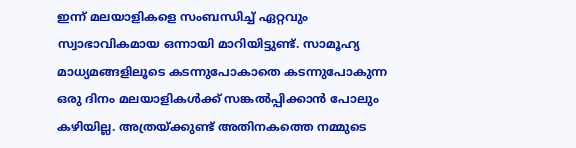ഇന്ന് മലയാളികളെ സംബന്ധിച്ച് ഏറ്റവും സ്വാഭാവികമായ ഒന്നായി മാറിയിട്ടുണ്ട്. സാമൂഹ്യ മാധ്യമങ്ങളിലൂടെ കടന്നുപോകാതെ കടന്നുപോകുന്ന ഒരു ദിനം മലയാളികള്‍ക്ക് സങ്കല്‍പ്പിക്കാന്‍ പോലും കഴിയില്ല. അത്രയ്ക്കുണ്ട് അതിനകത്തെ നമ്മുടെ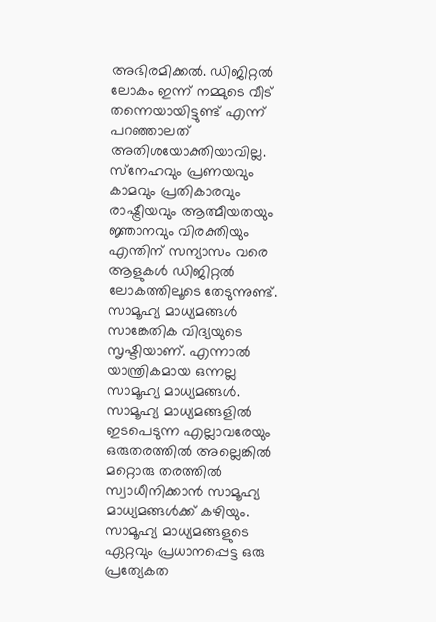അഭിരമിക്കല്‍. ഡിജിറ്റല്‍ ലോകം ഇന്ന് നമ്മുടെ വീട് തന്നെയായിട്ടുണ്ട് എന്ന് പറഞ്ഞാലത് അതിശയോക്തിയാവില്ല. സ്‌നേഹവും പ്രണയവും കാമവും പ്രതികാരവും രാഷ്ട്രീയവും ആത്മീയതയും ജ്ഞാനവും വിരക്തിയും എന്തിന് സന്യാസം വരെ ആളുകള്‍ ഡിജിറ്റല്‍ ലോകത്തിലൂടെ തേടുന്നുണ്ട്.
സാമൂഹ്യ മാധ്യമങ്ങള്‍ സാങ്കേതിക വിദ്യയുടെ സൃഷ്ടിയാണ്. എന്നാല്‍ യാന്ത്രികമായ ഒന്നല്ല സാമൂഹ്യ മാധ്യമങ്ങള്‍. സാമൂഹ്യ മാധ്യമങ്ങളില്‍ ഇടപെടുന്ന എല്ലാവരേയും ഒരുതരത്തില്‍ അല്ലെങ്കില്‍ മറ്റൊരു തരത്തില്‍ സ്വാധീനിക്കാന്‍ സാമൂഹ്യ മാധ്യമങ്ങള്‍ക്ക് കഴിയും. സാമൂഹ്യ മാധ്യമങ്ങളുടെ ഏറ്റവും പ്രധാനപ്പെട്ട ഒരു പ്രത്യേകത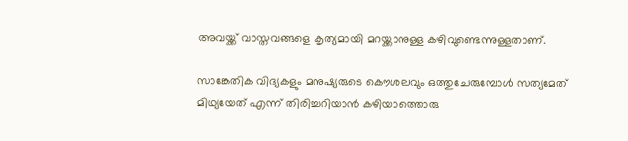അവയ്ക്ക് വാസ്തവങ്ങളെ കൃത്യമായി മറയ്ക്കാനുള്ള കഴിവുണ്ടെന്നുള്ളതാണ്.

സാങ്കേതിക വിദ്യകളും മനുഷ്യരുടെ കൌശലവും ഒത്തുചേരുമ്പോള്‍ സത്യമേത് മിഥ്യയേത് എന്ന് തിരിച്ചറിയാന്‍ കഴിയാത്തൊരു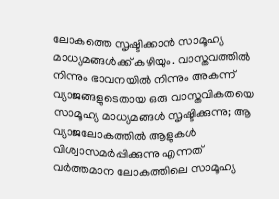ലോകത്തെ സൃഷ്ടിക്കാന്‍ സാമൂഹ്യ മാധ്യമങ്ങള്‍ക്ക് കഴിയും. വാസ്തവത്തില്‍ നിന്നും ഭാവനയില്‍ നിന്നും അകന്ന് വ്യാജങ്ങളുടെതായ ഒരു വാസ്തവികതയെ സാമൂഹ്യ മാധ്യമങ്ങള്‍ സൃഷ്ടിക്കുന്നു; ആ വ്യാജലോകത്തില്‍ ആളുകള്‍ വിശ്വാസമര്‍പ്പിക്കുന്നു എന്നത് വര്‍ത്തമാന ലോകത്തിലെ സാമൂഹ്യ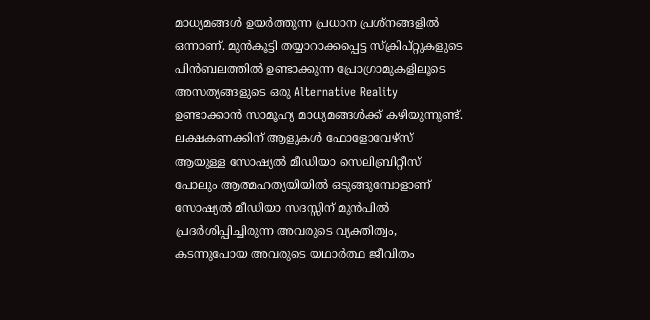മാധ്യമങ്ങള്‍ ഉയര്‍ത്തുന്ന പ്രധാന പ്രശ്‌നങ്ങളില്‍ ഒന്നാണ്. മുന്‍കൂട്ടി തയ്യാറാക്കപ്പെട്ട സ്‌ക്രിപ്റ്റുകളുടെ പിന്‍ബലത്തില്‍ ഉണ്ടാക്കുന്ന പ്രോഗ്രാമുകളിലൂടെ അസത്യങ്ങളുടെ ഒരു Alternative Reality ഉണ്ടാക്കാന്‍ സാമൂഹ്യ മാധ്യമങ്ങള്‍ക്ക് കഴിയുന്നുണ്ട്. ലക്ഷകണക്കിന് ആളുകള്‍ ഫോളോവേഴ്‌സ് ആയുള്ള സോഷ്യല്‍ മീഡിയാ സെലിബ്രിറ്റീസ് പോലും ആത്മഹത്യയിയില്‍ ഒടുങ്ങുമ്പോളാണ് സോഷ്യല്‍ മീഡിയാ സദസ്സിന് മുന്‍പില്‍ പ്രദര്‍ശിപ്പിച്ചിരുന്ന അവരുടെ വ്യക്തിത്വം, കടന്നുപോയ അവരുടെ യഥാര്‍ത്ഥ ജീവിതം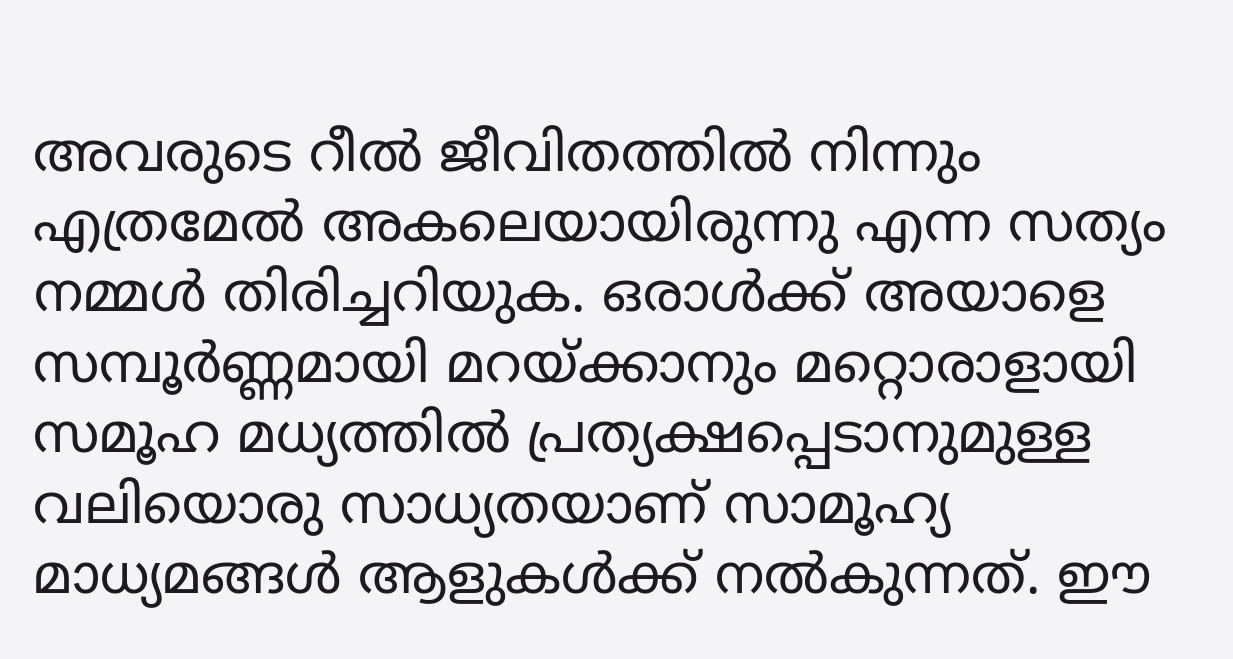അവരുടെ റീല്‍ ജീവിതത്തില്‍ നിന്നും എത്രമേല്‍ അകലെയായിരുന്നു എന്ന സത്യം നമ്മള്‍ തിരിച്ചറിയുക. ഒരാള്‍ക്ക് അയാളെ സമ്പൂര്‍ണ്ണമായി മറയ്ക്കാനും മറ്റൊരാളായി സമൂഹ മധ്യത്തില്‍ പ്രത്യക്ഷപ്പെടാനുമുള്ള വലിയൊരു സാധ്യതയാണ് സാമൂഹ്യ മാധ്യമങ്ങള്‍ ആളുകള്‍ക്ക് നല്‍കുന്നത്. ഈ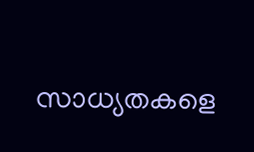സാധ്യതകളെ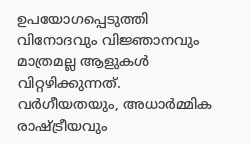ഉപയോഗപ്പെടുത്തി വിനോദവും വിജ്ഞാനവും മാത്രമല്ല ആളുകള്‍ വിറ്റഴിക്കുന്നത്. വര്‍ഗീയതയും, അധാര്‍മ്മിക രാഷ്ട്രീയവും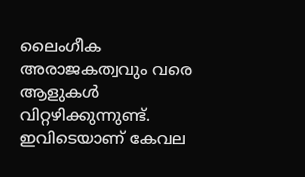ലൈംഗീക അരാജകത്വവും വരെ ആളുകള്‍ വിറ്റഴിക്കുന്നുണ്ട്. ഇവിടെയാണ് കേവല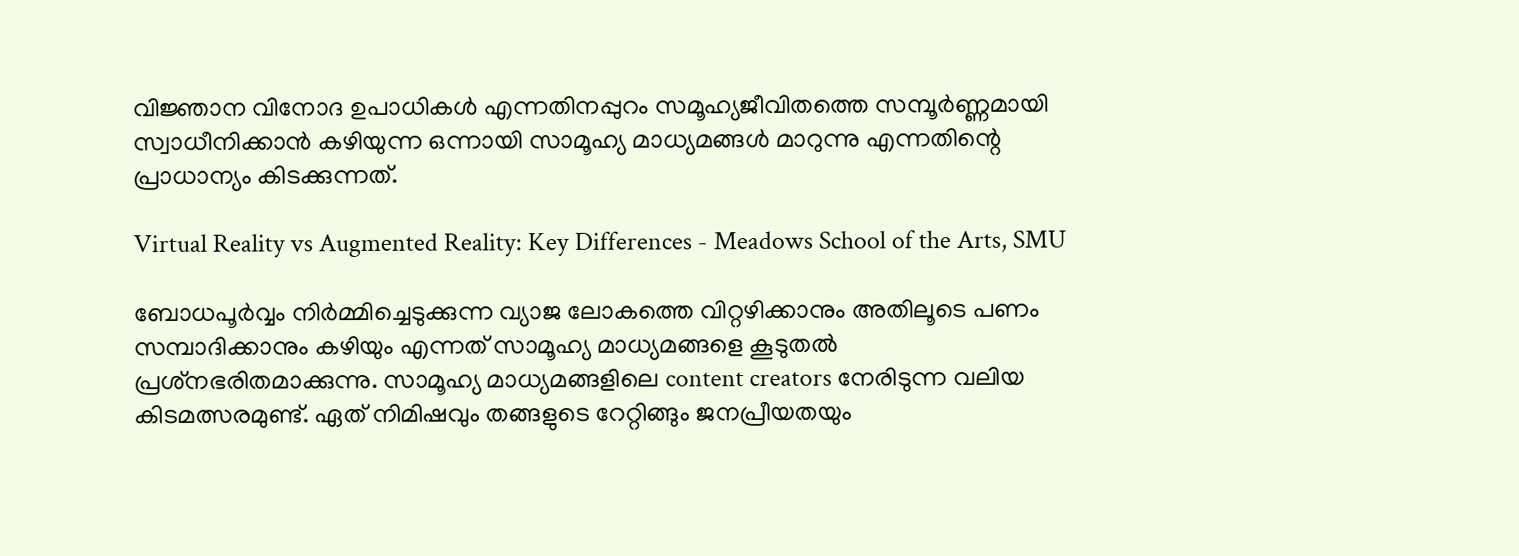വിജ്ഞാന വിനോദ ഉപാധികള്‍ എന്നതിനപ്പുറം സമൂഹ്യജീവിതത്തെ സമ്പൂര്‍ണ്ണമായി സ്വാധീനിക്കാന്‍ കഴിയുന്ന ഒന്നായി സാമൂഹ്യ മാധ്യമങ്ങള്‍ മാറുന്നു എന്നതിന്റെ പ്രാധാന്യം കിടക്കുന്നത്.

Virtual Reality vs Augmented Reality: Key Differences - Meadows School of the Arts, SMU

ബോധപൂര്‍വ്വം നിര്‍മ്മിച്ചെടുക്കുന്ന വ്യാജ ലോകത്തെ വിറ്റഴിക്കാനും അതിലൂടെ പണം സമ്പാദിക്കാനും കഴിയും എന്നത് സാമൂഹ്യ മാധ്യമങ്ങളെ കൂടുതല്‍ പ്രശ്‌നഭരിതമാക്കുന്നു. സാമൂഹ്യ മാധ്യമങ്ങളിലെ content creators നേരിടുന്ന വലിയ കിടമത്സരമുണ്ട്. ഏത് നിമിഷവും തങ്ങളുടെ റേറ്റിങ്ങും ജനപ്രീയതയും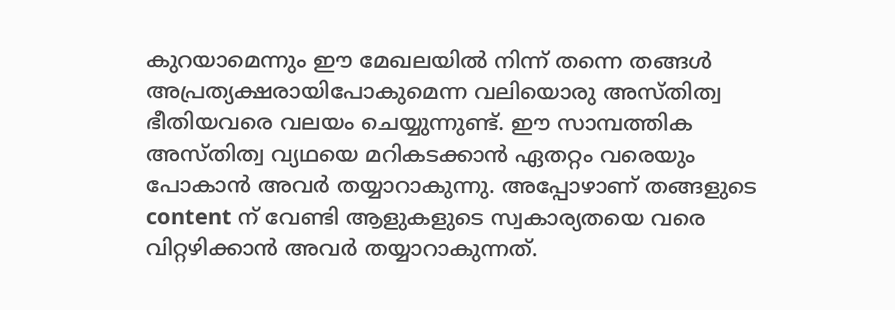കുറയാമെന്നും ഈ മേഖലയില്‍ നിന്ന് തന്നെ തങ്ങള്‍ അപ്രത്യക്ഷരായിപോകുമെന്ന വലിയൊരു അസ്തിത്വ ഭീതിയവരെ വലയം ചെയ്യുന്നുണ്ട്. ഈ സാമ്പത്തിക അസ്തിത്വ വ്യഥയെ മറികടക്കാന്‍ ഏതറ്റം വരെയും പോകാന്‍ അവര്‍ തയ്യാറാകുന്നു. അപ്പോഴാണ് തങ്ങളുടെ content ന് വേണ്ടി ആളുകളുടെ സ്വകാര്യതയെ വരെ വിറ്റഴിക്കാന്‍ അവര്‍ തയ്യാറാകുന്നത്.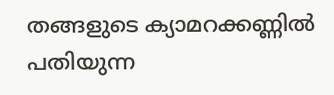തങ്ങളുടെ ക്യാമറക്കണ്ണില്‍ പതിയുന്ന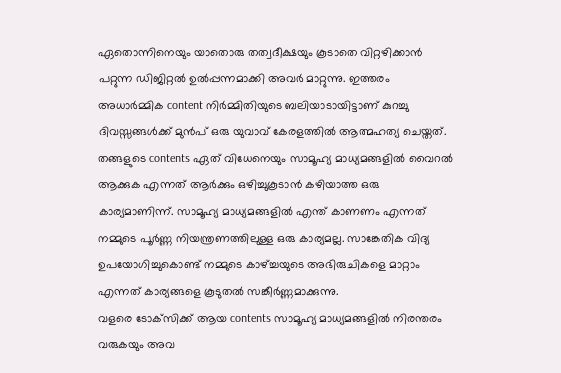ഏതൊന്നിനെയും യാതൊരു തത്വദീക്ഷയും കൂടാതെ വിറ്റഴിക്കാന്‍ പറ്റുന്ന ഡിജിറ്റല്‍ ഉല്‍പ്പന്നമാക്കി അവര്‍ മാറ്റുന്നു. ഇത്തരം അധാര്‍മ്മിക content നിര്‍മ്മിതിയുടെ ബലിയാടായിട്ടാണ് കുറച്ചു ദിവസ്സങ്ങള്‍ക്ക് മുന്‍പ് ഒരു യുവാവ് കേരളത്തില്‍ ആത്മഹത്യ ചെയ്തത്. തങ്ങളുടെ contents ഏത് വിധേനെയും സാമൂഹ്യ മാധ്യമങ്ങളില്‍ വൈറല്‍ ആക്കുക എന്നത് ആര്‍ക്കും ഒഴിച്ചുകൂടാന്‍ കഴിയാത്ത ഒരു കാര്യമാണിന്ന്. സാമൂഹ്യ മാധ്യമങ്ങളില്‍ എന്ത് കാണണം എന്നത് നമ്മുടെ പൂര്‍ണ്ണ നിയന്ത്രണത്തിലുള്ള ഒരു കാര്യമല്ല. സാങ്കേതിക വിദ്യ ഉപയോഗിച്ചുകൊണ്ട് നമ്മുടെ കാഴ്ച്ചയുടെ അഭിരുചികളെ മാറ്റാം എന്നത് കാര്യങ്ങളെ കൂടുതല്‍ സങ്കീര്‍ണ്ണമാക്കുന്നു.
വളരെ ടോക്‌സിക്ക് ആയ contents സാമൂഹ്യ മാധ്യമങ്ങളില്‍ നിരന്തരം വരുകയും അവ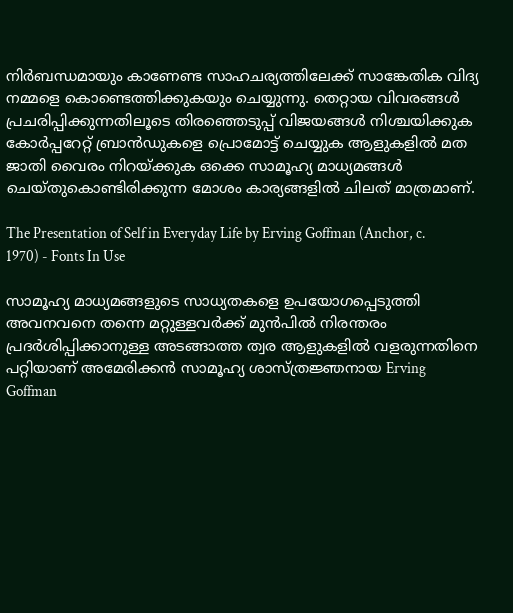നിര്‍ബന്ധമായും കാണേണ്ട സാഹചര്യത്തിലേക്ക് സാങ്കേതിക വിദ്യ നമ്മളെ കൊണ്ടെത്തിക്കുകയും ചെയ്യുന്നു. തെറ്റായ വിവരങ്ങള്‍ പ്രചരിപ്പിക്കുന്നതിലൂടെ തിരഞ്ഞെടുപ്പ് വിജയങ്ങള്‍ നിശ്ചയിക്കുക കോര്‍പ്പറേറ്റ് ബ്രാന്‍ഡുകളെ പ്രൊമോട്ട് ചെയ്യുക ആളുകളില്‍ മത ജാതി വൈരം നിറയ്ക്കുക ഒക്കെ സാമൂഹ്യ മാധ്യമങ്ങള്‍ ചെയ്തുകൊണ്ടിരിക്കുന്ന മോശം കാര്യങ്ങളില്‍ ചിലത് മാത്രമാണ്.

The Presentation of Self in Everyday Life by Erving Goffman (Anchor, c. 1970) - Fonts In Use

സാമൂഹ്യ മാധ്യമങ്ങളുടെ സാധ്യതകളെ ഉപയോഗപ്പെടുത്തി അവനവനെ തന്നെ മറ്റുള്ളവര്‍ക്ക് മുന്‍പില്‍ നിരന്തരം പ്രദര്‍ശിപ്പിക്കാനുള്ള അടങ്ങാത്ത ത്വര ആളുകളില്‍ വളരുന്നതിനെ പറ്റിയാണ് അമേരിക്കന്‍ സാമൂഹ്യ ശാസ്ത്രജ്ഞനായ Erving Goffman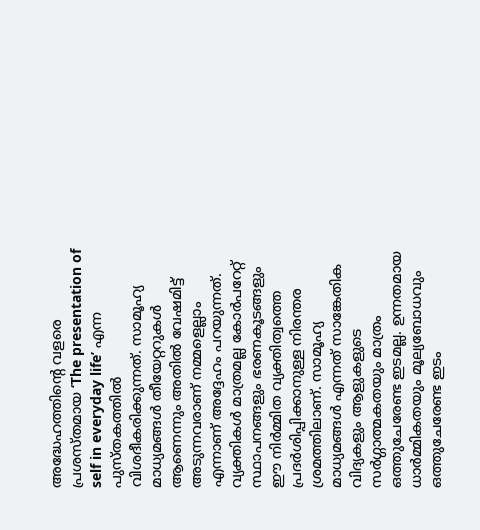അദ്ധേഹത്തിന്റെ വളരെ പ്രശസ്തമായ ‘The presentation of self in everyday life’ എന്ന പുസ്തകത്തില്‍ വിശദീകരിക്കുന്നത്. സാമൂഹ്യ മാധ്യമങ്ങള്‍ തീയേറ്ററുകള്‍ ആണെന്നും അതില്‍ വേഷമിട്ട് അടുന്നവരാണ് നമ്മളെല്ലാം എന്നാണ് അദ്ദേഹം പറയുന്നത്. വ്യക്തികള്‍ മാത്രമല്ല കോര്‍പറേറ്റ് സ്ഥാപനങ്ങളും ഭരണകൂടങ്ങളും ഈ നിര്‍മ്മിത വ്യക്തിത്വത്തെ പ്രദര്‍ശിപ്പിക്കാനുള്ള നിരന്തര ശ്രമത്തിലാണ്. സാമൂഹ്യ മാധ്യമങ്ങള്‍ എന്നത് സാങ്കേതിക വിദ്യകളും ആളുകളുടെ സര്‍ഗ്ഗാത്മകതയും മാത്രം ഒത്തുചേരേണ്ട ഇടമല്ല. ഉന്നതമായ ധാര്‍മ്മികതയും മൂല്യബോധവും ഒത്തുചേരേണ്ട ഇടം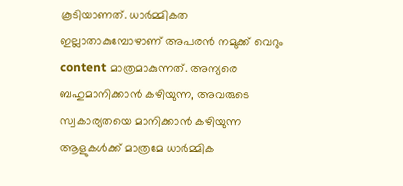കൂടിയാണത്. ധാര്‍മ്മികത ഇല്ലാതാകുമ്പോഴാണ് അപരന്‍ നമുക്ക് വെറും content മാത്രമാകുന്നത്. അന്യരെ ബഹുമാനിക്കാന്‍ കഴിയുന്ന, അവരുടെ സ്വകാര്യതയെ മാനിക്കാന്‍ കഴിയുന്ന ആളുകള്‍ക്ക് മാത്രമേ ധാര്‍മ്മിക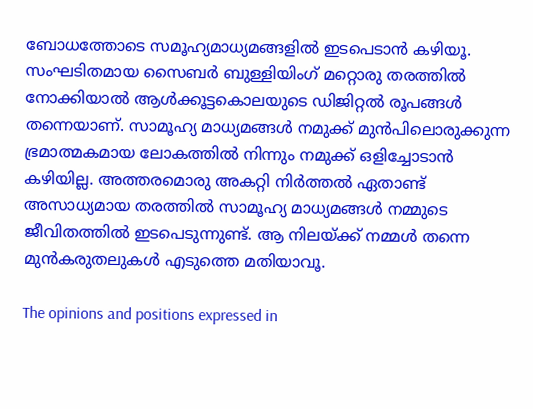ബോധത്തോടെ സമൂഹ്യമാധ്യമങ്ങളില്‍ ഇടപെടാന്‍ കഴിയൂ. സംഘടിതമായ സൈബര്‍ ബുള്ളിയിംഗ് മറ്റൊരു തരത്തില്‍ നോക്കിയാല്‍ ആള്‍ക്കൂട്ടകൊലയുടെ ഡിജിറ്റല്‍ രൂപങ്ങള്‍ തന്നെയാണ്. സാമൂഹ്യ മാധ്യമങ്ങള്‍ നമുക്ക് മുന്‍പിലൊരുക്കുന്ന ഭ്രമാത്മകമായ ലോകത്തില്‍ നിന്നും നമുക്ക് ഒളിച്ചോടാന്‍ കഴിയില്ല. അത്തരമൊരു അകറ്റി നിര്‍ത്തല്‍ ഏതാണ്ട് അസാധ്യമായ തരത്തില്‍ സാമൂഹ്യ മാധ്യമങ്ങള്‍ നമ്മുടെ ജീവിതത്തില്‍ ഇടപെടുന്നുണ്ട്. ആ നിലയ്ക്ക് നമ്മള്‍ തന്നെ മുന്‍കരുതലുകള്‍ എടുത്തെ മതിയാവൂ.

The opinions and positions expressed in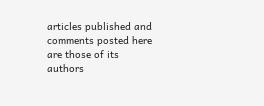articles published and comments posted here are those of its authors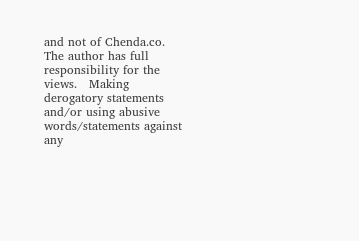and not of Chenda.co.    The author has full responsibility for the views.   Making derogatory statements and/or using abusive words/statements against any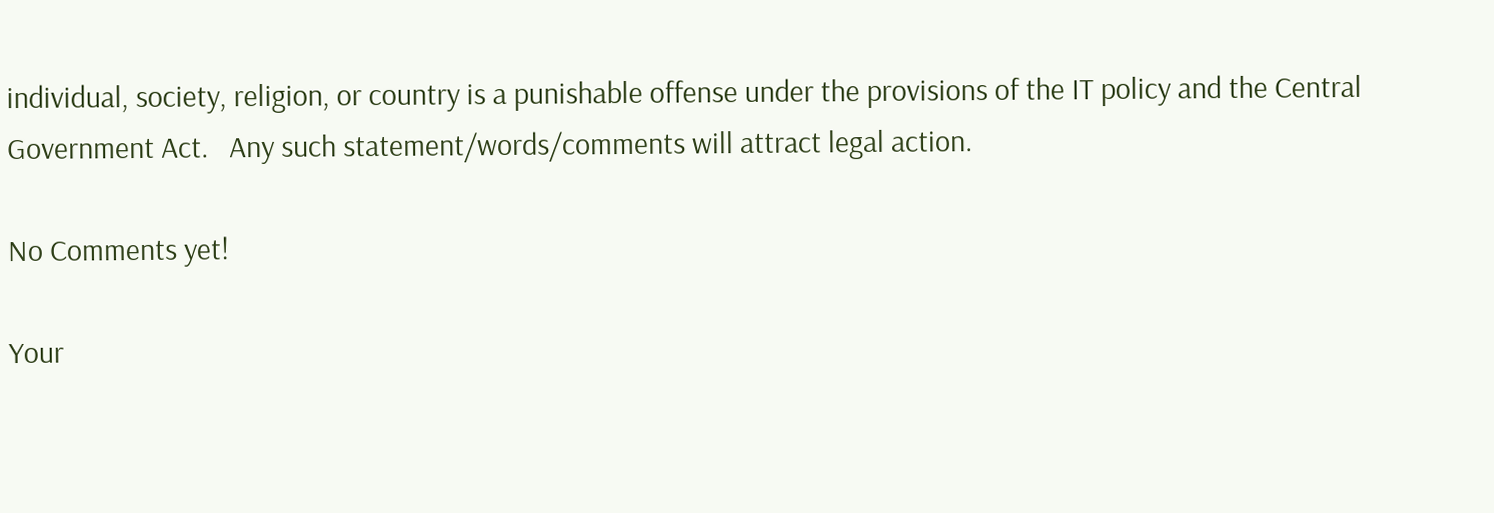individual, society, religion, or country is a punishable offense under the provisions of the IT policy and the Central Government Act.   Any such statement/words/comments will attract legal action.

No Comments yet!

Your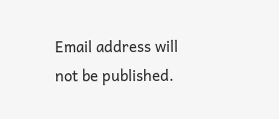Email address will not be published.